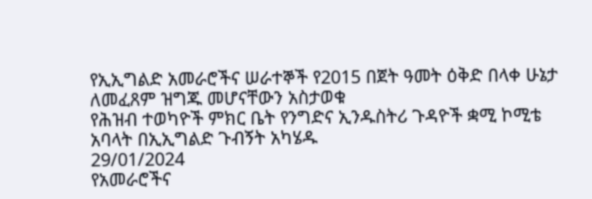የኢኢግልድ አመራሮችና ሠራተኞች የ2015 በጀት ዓመት ዕቅድ በላቀ ሁኔታ ለመፈጸም ዝግጁ መሆናቸውን አስታወቁ
የሕዝብ ተወካዮች ምክር ቤት የንግድና ኢንዱስትሪ ጉዳዮች ቋሚ ኮሚቴ አባላት በኢኢግልድ ጉብኝት አካሄዱ
29/01/2024
የአመራሮችና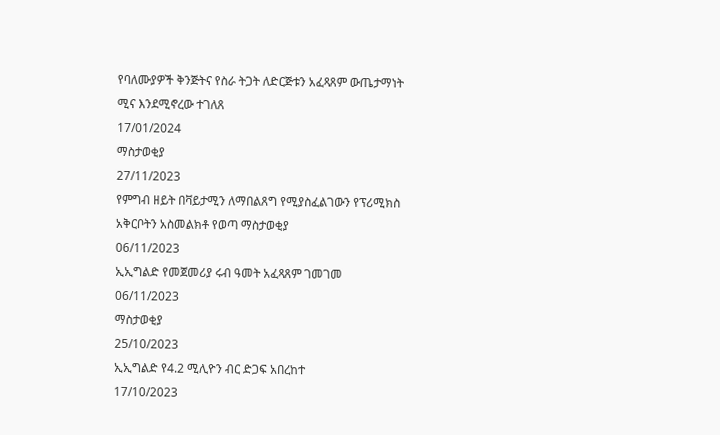የባለሙያዎች ቅንጅትና የስራ ትጋት ለድርጅቱን አፈጻጸም ውጤታማነት ሚና እንደሚኖረው ተገለጸ
17/01/2024
ማስታወቂያ
27/11/2023
የምግብ ዘይት በቫይታሚን ለማበልጸግ የሚያስፈልገውን የፕሪሚክስ አቅርቦትን አስመልክቶ የወጣ ማስታወቂያ
06/11/2023
ኢኢግልድ የመጀመሪያ ሩብ ዓመት አፈጻጸም ገመገመ
06/11/2023
ማስታወቂያ
25/10/2023
ኢኢግልድ የ4.2 ሚሊዮን ብር ድጋፍ አበረከተ
17/10/2023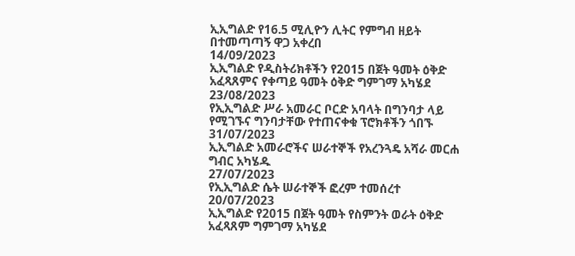ኢኢግልድ የ16.5 ሚሊዮን ሊትር የምግብ ዘይት በተመጣጣኝ ዋጋ አቀረበ
14/09/2023
ኢኢግልድ የዲስትሪክቶችን የ2015 በጀት ዓመት ዕቅድ አፈጻጸምና የቀጣይ ዓመት ዕቅድ ግምገማ አካሄደ
23/08/2023
የኢኢግልድ ሥራ አመራር ቦርድ አባላት በግንባታ ላይ የሚገኙና ግንባታቸው የተጠናቀቁ ፕሮክቶችን ጎበኙ
31/07/2023
ኢኢግልድ አመራሮችና ሠራተኞች የአረንጓዴ አሻራ መርሐ ግብር አካሄዱ
27/07/2023
የኢኢግልድ ሴት ሠራተኞች ፎረም ተመሰረተ
20/07/2023
ኢኢግልድ የ2015 በጀት ዓመት የስምንት ወራት ዕቅድ አፈጻጸም ግምገማ አካሄደ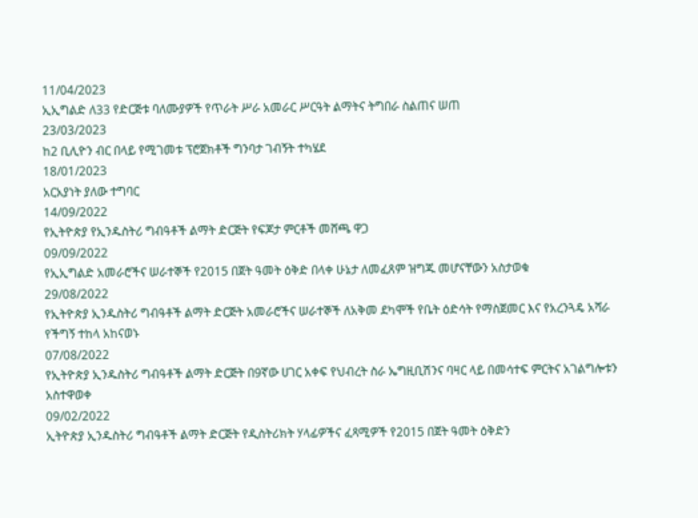11/04/2023
ኢኢግልድ ለ33 የድርጅቱ ባለሙያዎች የጥራት ሥራ አመራር ሥርዓት ልማትና ትግበራ ስልጠና ሠጠ
23/03/2023
ከ2 ቢሊዮን ብር በላይ የሚገመቱ ፕሮጀክቶች ግንባታ ገብኝት ተካሄደ
18/01/2023
አርአያነት ያለው ተግባር
14/09/2022
የኢትዮጵያ የኢንዱስትሪ ግብዓቶች ልማት ድርጅት የፍጆታ ምርቶች መሸጫ ዋጋ
09/09/2022
የኢኢግልድ አመራሮችና ሠራተኞች የ2015 በጀት ዓመት ዕቅድ በላቀ ሁኔታ ለመፈጸም ዝግጁ መሆናቸውን አስታወቁ
29/08/2022
የኢትዮጵያ ኢንዱስትሪ ግብዓቶች ልማት ድርጅት አመራሮችና ሠራተኞች ለአቅመ ደካሞች የቤት ዕድሳት የማስጀመር እና የአረንጓዴ አሻራ የችግኝ ተከላ አከናወኑ
07/08/2022
የኢትዮጵያ ኢንዱስትሪ ግብዓቶች ልማት ድርጅት በ9ኛው ሀገር አቀፍ የህብረት ስራ ኤግዚቢሽንና ባዛር ላይ በመሳተፍ ምርትና አገልግሎቱን አስተዋወቀ
09/02/2022
ኢትዮጵያ ኢንዱስትሪ ግብዓቶች ልማት ድርጅት የዲስትሪክት ሃላፊዎችና ፈጻሚዎች የ2015 በጀት ዓመት ዕቅድን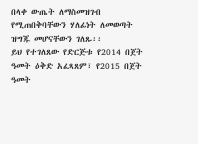በላቀ ውጤት ለማስመዝገብ የሚጠበቅባቸውን ሃለፊነት ለመወጣት ዝግጁ መሆናቸውን ገለጹ፡፡
ይህ የተገለጸው የድርጅቱ የ2014 በጀት ዓመት ዕቅድ አፈጻጸም፣ የ2015 በጀት ዓመት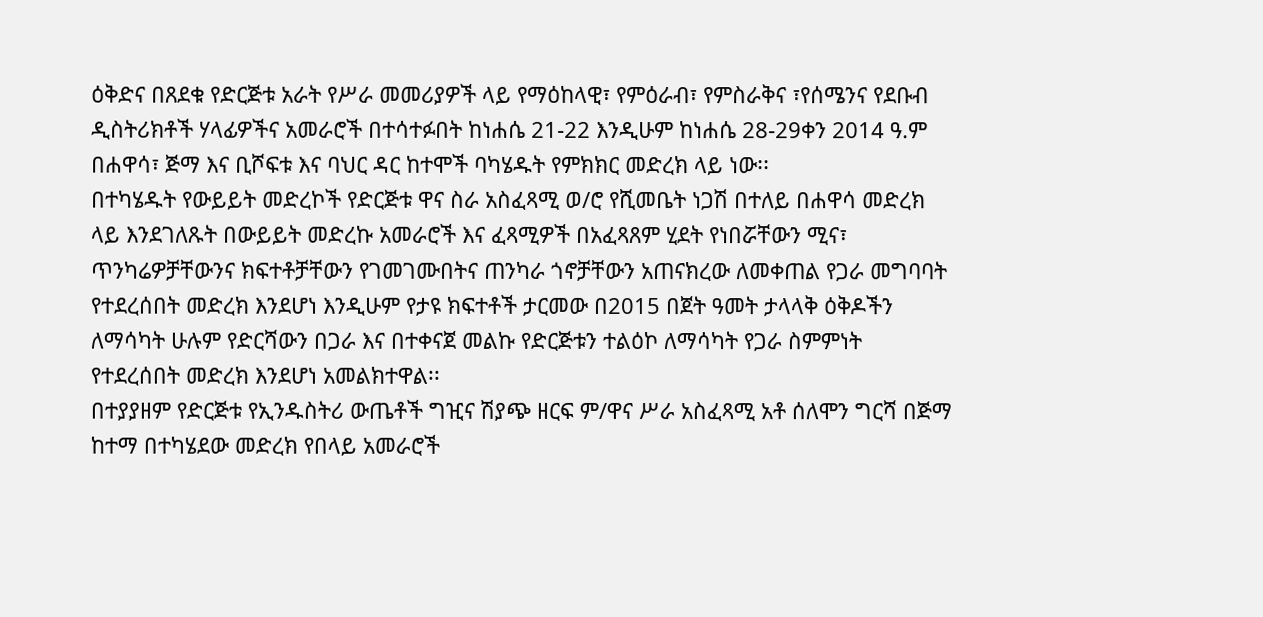ዕቅድና በጸደቁ የድርጅቱ አራት የሥራ መመሪያዎች ላይ የማዕከላዊ፣ የምዕራብ፣ የምስራቅና ፣የሰሜንና የደቡብ ዲስትሪክቶች ሃላፊዎችና አመራሮች በተሳተፉበት ከነሐሴ 21-22 እንዲሁም ከነሐሴ 28-29ቀን 2014 ዓ.ም በሐዋሳ፣ ጅማ እና ቢሾፍቱ እና ባህር ዳር ከተሞች ባካሄዱት የምክክር መድረክ ላይ ነው፡፡
በተካሄዱት የውይይት መድረኮች የድርጅቱ ዋና ስራ አስፈጻሚ ወ/ሮ የሺመቤት ነጋሽ በተለይ በሐዋሳ መድረክ ላይ እንደገለጹት በውይይት መድረኩ አመራሮች እና ፈጻሚዎች በአፈጻጸም ሂደት የነበሯቸውን ሚና፣ ጥንካሬዎቻቸውንና ክፍተቶቻቸውን የገመገሙበትና ጠንካራ ጎኖቻቸውን አጠናክረው ለመቀጠል የጋራ መግባባት የተደረሰበት መድረክ እንደሆነ እንዲሁም የታዩ ክፍተቶች ታርመው በ2015 በጀት ዓመት ታላላቅ ዕቅዶችን ለማሳካት ሁሉም የድርሻውን በጋራ እና በተቀናጀ መልኩ የድርጅቱን ተልዕኮ ለማሳካት የጋራ ስምምነት የተደረሰበት መድረክ እንደሆነ አመልክተዋል፡፡
በተያያዘም የድርጅቱ የኢንዱስትሪ ውጤቶች ግዢና ሽያጭ ዘርፍ ም/ዋና ሥራ አስፈጻሚ አቶ ሰለሞን ግርሻ በጅማ ከተማ በተካሄደው መድረክ የበላይ አመራሮች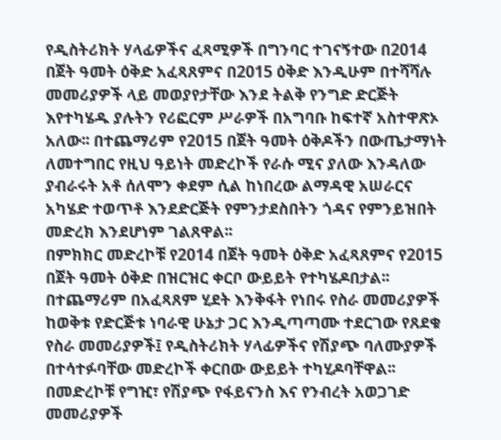የዲስትሪክት ሃላፊዎችና ፈጻሚዎች በግንባር ተገናኝተው በ2014 በጀት ዓመት ዕቅድ አፈጻጸምና በ2015 ዕቅድ እንዲሁም በተሻሻሉ መመሪያዎች ላይ መወያየታቸው እንደ ትልቅ የንግድ ድርጅት እየተካሄዱ ያሉትን የሪፎርም ሥራዎች በአግባቡ ከፍተኛ አስተዋጽኦ አለው፡፡ በተጨማሪም የ2015 በጀት ዓመት ዕቅዶችን በውጤታማነት ለመተግበር የዚህ ዓይነት መድረኮች የራሱ ሚና ያለው እንዳለው ያብራሩት አቶ ሰለሞን ቀደም ሲል ከነበረው ልማዳዊ አሠራርና አካሄድ ተወጥቶ እንደድርጅት የምንታደስበትን ጎዳና የምንይዝበት መድረክ እንደሆነም ገልጸዋል፡፡
በምክክር መድረኮቹ የ2014 በጀት ዓመት ዕቅድ አፈጻጸምና የ2015 በጀት ዓመት ዕቅድ በዝርዝር ቀርቦ ውይይት የተካሄዶበታል፡፡ በተጨማሪም በአፈጻጸም ሂደት እንቅፋት የነበሩ የስራ መመሪያዎች ከወቅቱ የድርጅቱ ነባራዊ ሁኔታ ጋር እንዲጣጣሙ ተደርገው የጸደቁ የስራ መመሪያዎች፤ የዲስትሪክት ሃላፊዎችና የሽያጭ ባለሙያዎች በተሳተፉባቸው መድረኮች ቀርበው ውይይት ተካሂዶባቸዋል፡፡ በመድረኮቹ የግዢ፣ የሽያጭ የፋይናንስ እና የንብረት አወጋገድ መመሪያዎች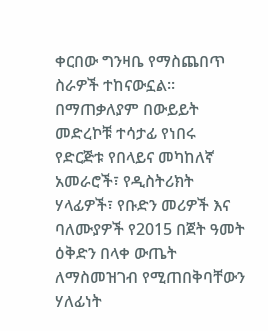ቀርበው ግንዛቤ የማስጨበጥ ስራዎች ተከናውኗል፡፡
በማጠቃለያም በውይይት መድረኮቹ ተሳታፊ የነበሩ የድርጅቱ የበላይና መካከለኛ አመራሮች፣ የዲስትሪክት ሃላፊዎች፣ የቡድን መሪዎች እና ባለሙያዎች የ2015 በጀት ዓመት ዕቅድን በላቀ ውጤት ለማስመዝገብ የሚጠበቅባቸውን ሃለፊነት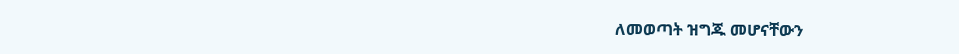ለመወጣት ዝግጁ መሆናቸውን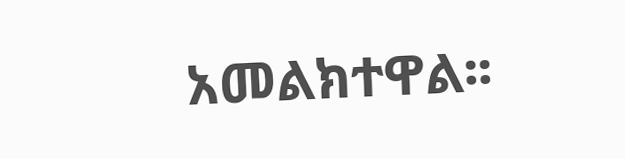አመልክተዋል፡፡